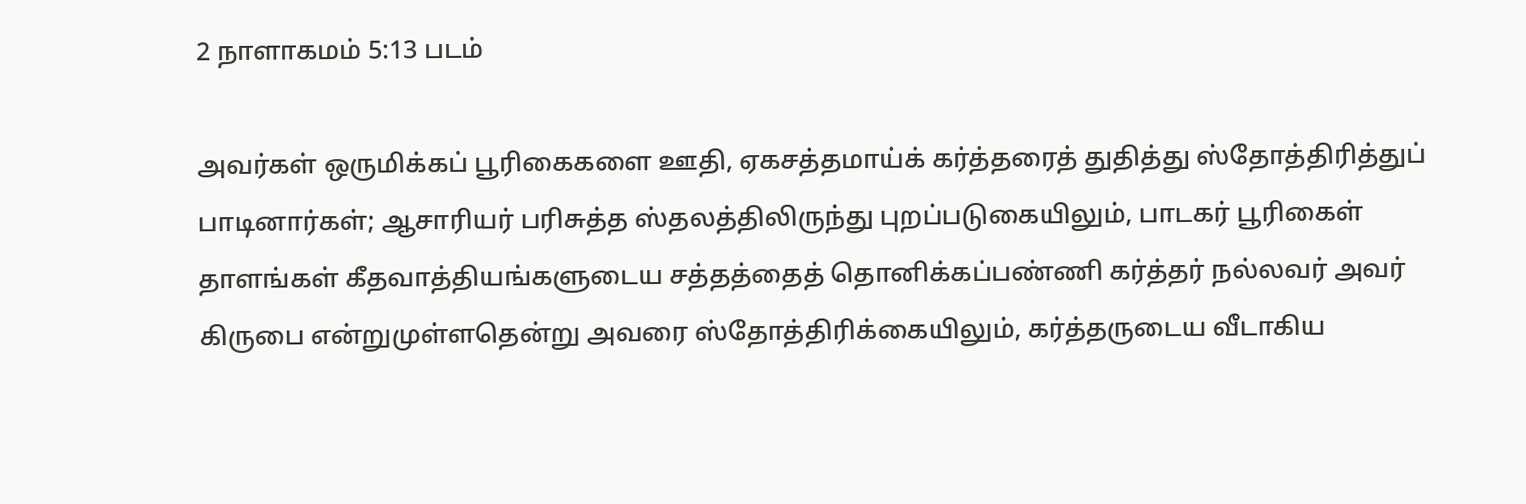2 நாளாகமம் 5:13 படம்

அவர்கள் ஒருமிக்கப் பூரிகைகளை ஊதி, ஏகசத்தமாய்க் கர்த்தரைத் துதித்து ஸ்தோத்திரித்துப் பாடினார்கள்; ஆசாரியர் பரிசுத்த ஸ்தலத்திலிருந்து புறப்படுகையிலும், பாடகர் பூரிகைள் தாளங்கள் கீதவாத்தியங்களுடைய சத்தத்தைத் தொனிக்கப்பண்ணி கர்த்தர் நல்லவர் அவர் கிருபை என்றுமுள்ளதென்று அவரை ஸ்தோத்திரிக்கையிலும், கர்த்தருடைய வீடாகிய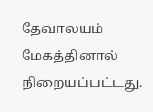தேவாலயம் மேகத்தினால் நிறையப்பட்டது.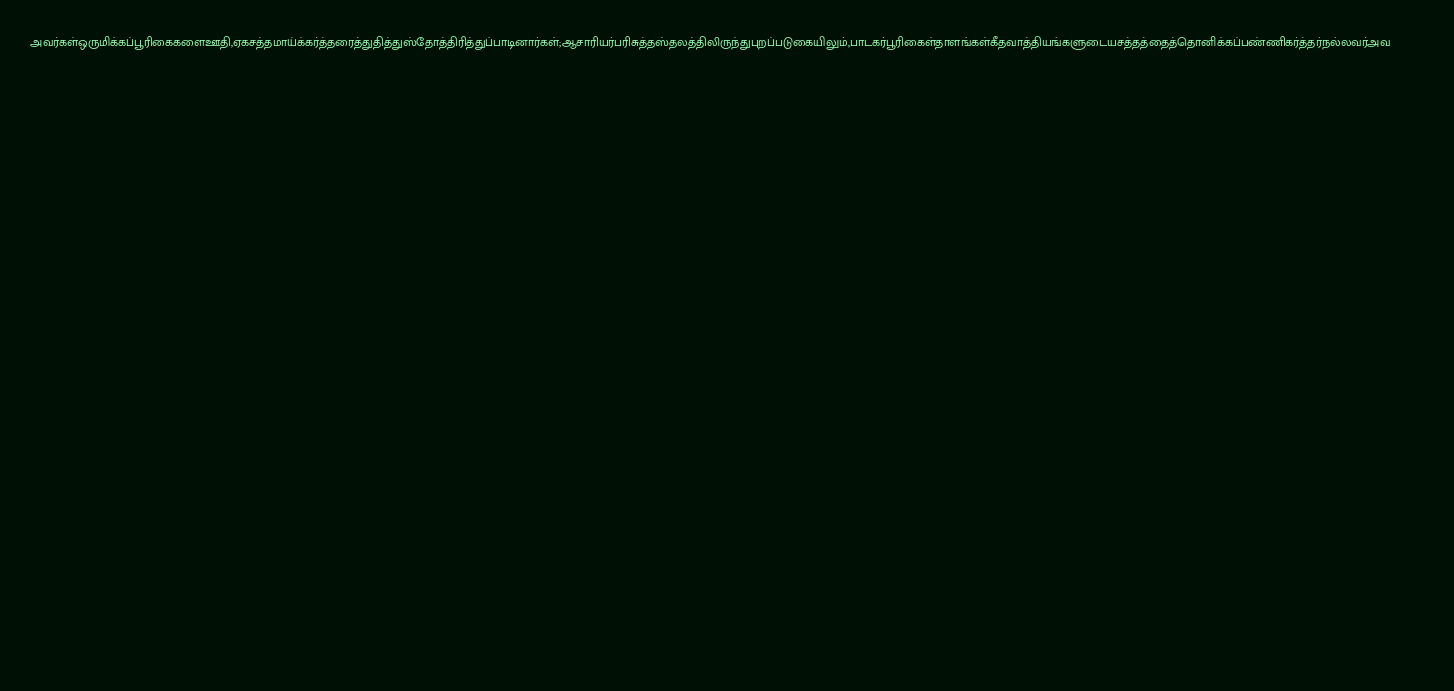அவர்கள்ஒருமிக்கப்பூரிகைகளைஊதி,ஏகசத்தமாய்க்கர்த்தரைத்துதித்துஸ்தோத்திரித்துப்பாடினார்கள்;ஆசாரியர்பரிசுத்தஸ்தலத்திலிருந்துபுறப்படுகையிலும்,பாடகர்பூரிகைள்தாளங்கள்கீதவாத்தியங்களுடையசத்தத்தைத்தொனிக்கப்பண்ணிகர்த்தர்நல்லவர்அவ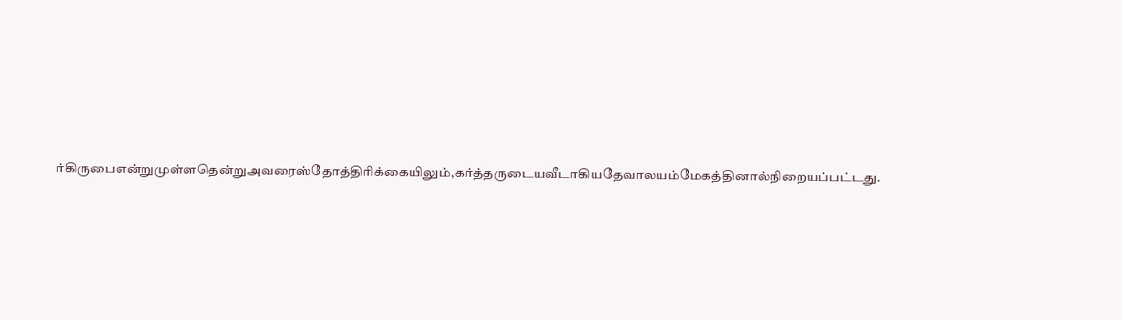ர்கிருபைஎன்றுமுள்ளதென்றுஅவரைஸ்தோத்திரிக்கையிலும்,கர்த்தருடையவீடாகியதேவாலயம்மேகத்தினால்நிறையப்பட்டது.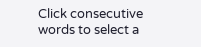Click consecutive words to select a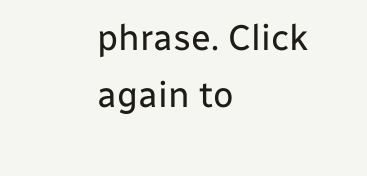phrase. Click again to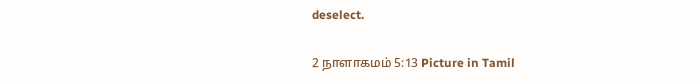deselect.

2 நாளாகமம் 5:13 Picture in Tamil